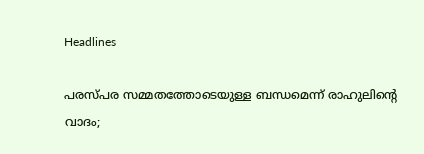Headlines

പരസ്പര സമ്മതത്തോടെയുള്ള ബന്ധമെന്ന് രാഹുലിന്റെ വാദം;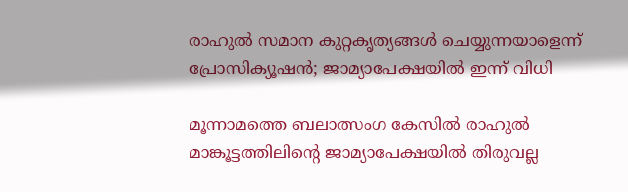രാഹുല്‍ സമാന കുറ്റകൃത്യങ്ങള്‍ ചെയ്യുന്നയാളെന്ന് പ്രോസിക്യൂഷന്‍; ജാമ്യാപേക്ഷയില്‍ ഇന്ന് വിധി

മൂന്നാമത്തെ ബലാത്സംഗ കേസില്‍ രാഹുല്‍ മാങ്കൂട്ടത്തിലിന്റെ ജാമ്യാപേക്ഷയില്‍ തിരുവല്ല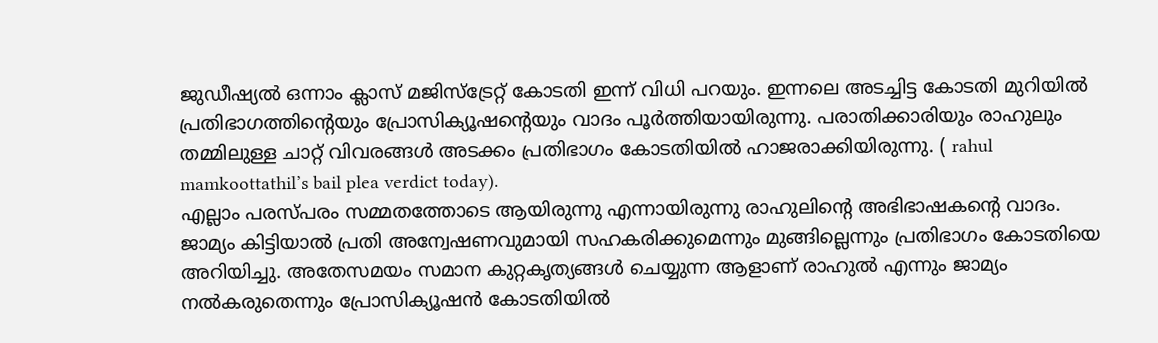ജുഡീഷ്യല്‍ ഒന്നാം ക്ലാസ് മജിസ്‌ട്രേറ്റ് കോടതി ഇന്ന് വിധി പറയും. ഇന്നലെ അടച്ചിട്ട കോടതി മുറിയില്‍ പ്രതിഭാഗത്തിന്റെയും പ്രോസിക്യൂഷന്റെയും വാദം പൂര്‍ത്തിയായിരുന്നു. പരാതിക്കാരിയും രാഹുലും തമ്മിലുള്ള ചാറ്റ് വിവരങ്ങള്‍ അടക്കം പ്രതിഭാഗം കോടതിയില്‍ ഹാജരാക്കിയിരുന്നു. ( rahul mamkoottathil’s bail plea verdict today).
എല്ലാം പരസ്പരം സമ്മതത്തോടെ ആയിരുന്നു എന്നായിരുന്നു രാഹുലിന്റെ അഭിഭാഷകന്റെ വാദം. ജാമ്യം കിട്ടിയാല്‍ പ്രതി അന്വേഷണവുമായി സഹകരിക്കുമെന്നും മുങ്ങില്ലെന്നും പ്രതിഭാഗം കോടതിയെ അറിയിച്ചു. അതേസമയം സമാന കുറ്റകൃത്യങ്ങള്‍ ചെയ്യുന്ന ആളാണ് രാഹുല്‍ എന്നും ജാമ്യം നല്‍കരുതെന്നും പ്രോസിക്യൂഷന്‍ കോടതിയില്‍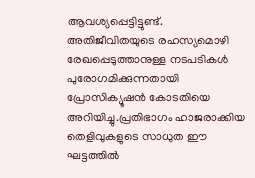ആവശ്യപ്പെട്ടിട്ടുണ്ട്. അതിജീവിതയുടെ രഹസ്യമൊഴി രേഖപ്പെടുത്താനുള്ള നടപടികള്‍ പുരോഗമിക്കുന്നതായി പ്രോസിക്യൂഷന്‍ കോടതിയെ അറിയിച്ചു.പ്രതിഭാഗം ഹാജരാക്കിയ തെളിവുകളുടെ സാധുത ഈ ഘട്ടത്തില്‍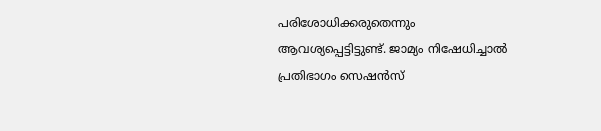പരിശോധിക്കരുതെന്നും ആവശ്യപ്പെട്ടിട്ടുണ്ട്. ജാമ്യം നിഷേധിച്ചാല്‍ പ്രതിഭാഗം സെഷന്‍സ്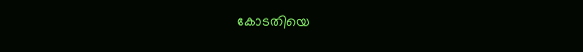കോടതിയെ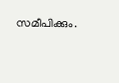സമീപിക്കും.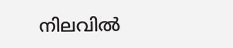നിലവില്‍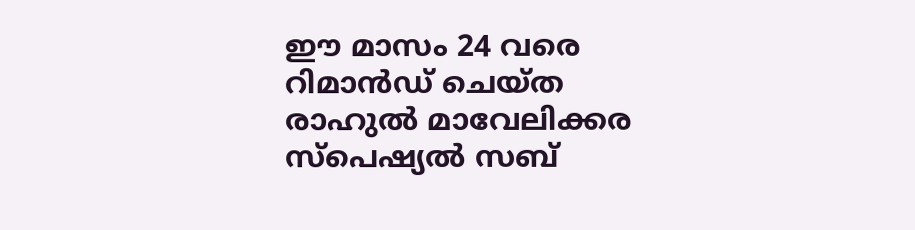ഈ മാസം 24 വരെ റിമാന്‍ഡ് ചെയ്ത രാഹുല്‍ മാവേലിക്കര സ്‌പെഷ്യല്‍ സബ്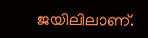ജയിലിലാണ്.